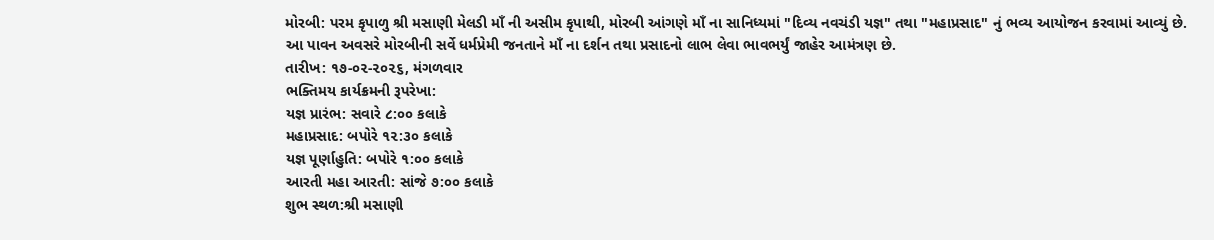મોરબી: પરમ કૃપાળુ શ્રી મસાણી મેલડી માઁ ની અસીમ કૃપાથી, મોરબી આંગણે માઁ ના સાનિધ્યમાં "દિવ્ય નવચંડી યજ્ઞ" તથા "મહાપ્રસાદ" નું ભવ્ય આયોજન કરવામાં આવ્યું છે.
આ પાવન અવસરે મોરબીની સર્વે ધર્મપ્રેમી જનતાને માઁ ના દર્શન તથા પ્રસાદનો લાભ લેવા ભાવભર્યું જાહેર આમંત્રણ છે.
તારીખ: ૧૭-૦૨-૨૦૨૬, મંગળવાર
ભક્તિમય કાર્યક્રમની રૂપરેખા:
યજ્ઞ પ્રારંભ: સવારે ૮:૦૦ કલાકે
મહાપ્રસાદ: બપોરે ૧૨:૩૦ કલાકે
યજ્ઞ પૂર્ણાહુતિ: બપોરે ૧:૦૦ કલાકે
આરતી મહા આરતી: સાંજે ૭:૦૦ કલાકે
શુભ સ્થળ:શ્રી મસાણી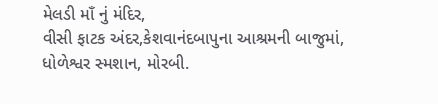મેલડી માઁ નું મંદિર,
વીસી ફાટક અંદર,કેશવાનંદબાપુના આશ્રમની બાજુમાં,
ધોળેશ્વર સ્મશાન, મોરબી.